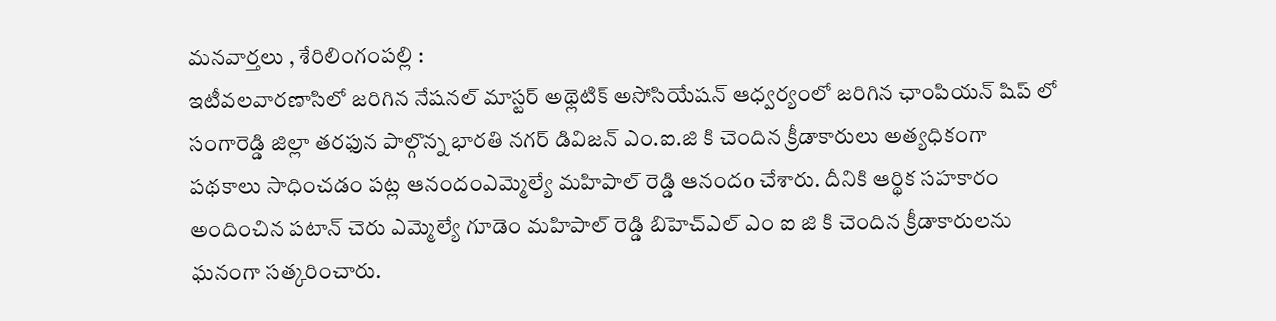మనవార్తలు , శేరిలింగంపల్లి :
ఇటీవలవారణాసిలో జరిగిన నేషనల్ మాస్టర్ అథ్లెటిక్ అసోసియేషన్ ఆధ్వర్యంలో జరిగిన ఛాంపియన్ షిప్ లో సంగారెడ్డి జిల్లా తరఫున పాల్గొన్న భారతి నగర్ డివిజన్ ఎం.ఐ.జి కి చెందిన క్రీడాకారులు అత్యధికంగా పథకాలు సాధించడం పట్ల ఆనందంఎమ్మెల్యే మహిపాల్ రెడ్డి ఆనందo చేశారు. దీనికి ఆర్థిక సహకారం అందించిన పటాన్ చెరు ఎమ్మెల్యే గూడెం మహిపాల్ రెడ్డి బిహెచ్ఎల్ ఎం ఐ జి కి చెందిన క్రీడాకారులను ఘనంగా సత్కరించారు.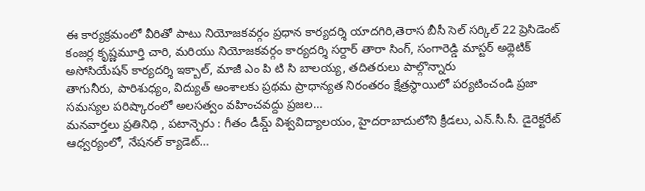ఈ కార్యక్రమంలో వీరితో పాటు నియోజకవర్గం ప్రధాన కార్యదర్శి యాదగిరి,తెరాస బీసీ సెల్ సర్కిల్ 22 ప్రెసిడెంట్ కంజర్ల కృష్ణమూర్తి చారి, మరియు నియోజకవర్గం కార్యదర్శి సర్దార్ తారా సింగ్, సంగారెడ్డి మాస్టర్ అథ్లెటిక్ అసోసియేషన్ కార్యదర్శి ఇక్బాల్, మాజీ ఎం పి టి సి బాలయ్య, తదితరులు పాల్గొన్నారు
తాగునీరు, పారిశుధ్యం, విద్యుత్ అంశాలకు ప్రథమ ప్రాధాన్యత నిరంతరం క్షేత్రస్థాయిలో పర్యటించండి ప్రజా సమస్యల పరిష్కారంలో అలసత్వం వహించవద్దు ప్రజల…
మనవార్తలు ప్రతినిధి , పటాన్చెరు : గీతం డీమ్డ్ విశ్వవిద్యాలయం, హైదరాబాదులోని క్రీడలు, ఎన్.సీ.సీ. డైరెక్టరేట్ ఆధ్వర్యంలో, నేషనల్ క్యాడెట్…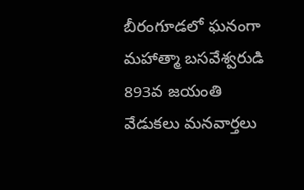బీరంగూడలో ఘనంగా మహాత్మా బసవేశ్వరుడి 893వ జయంతి వేడుకలు మనవార్తలు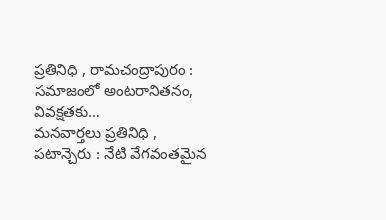ప్రతినిధి , రామచంద్రాపురం : సమాజంలో అంటరానితనం, వివక్షతకు…
మనవార్తలు ప్రతినిధి , పటాన్చెరు : నేటి వేగవంతమైన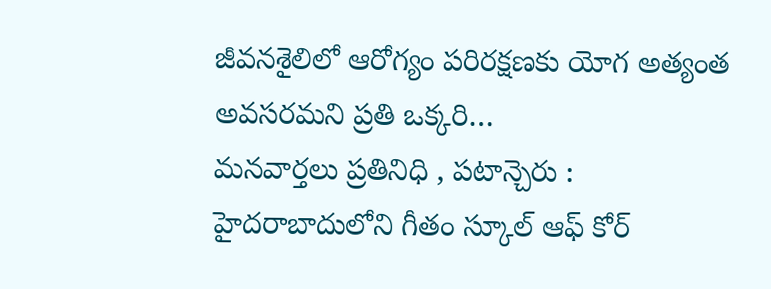జీవనశైలిలో ఆరోగ్యం పరిరక్షణకు యోగ అత్యంత అవసరమని ప్రతి ఒక్కరి…
మనవార్తలు ప్రతినిధి , పటాన్చెరు : హైదరాబాదులోని గీతం స్కూల్ ఆఫ్ కోర్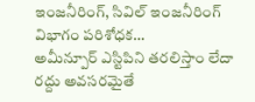ఇంజనీరింగ్, సివిల్ ఇంజనీరింగ్ విభాగం పరిశోధక…
అమీన్పూర్ ఎస్టిపిని తరలిస్తాం లేదా రద్దు అవసరమైతే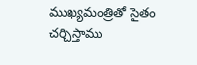ముఖ్యమంత్రితో సైతం చర్చిస్తాము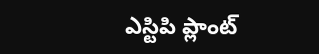ఎస్టిపి ప్లాంట్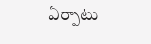ఏర్పాటు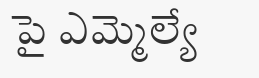పై ఎమ్మెల్యే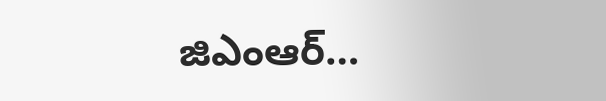జిఎంఆర్…